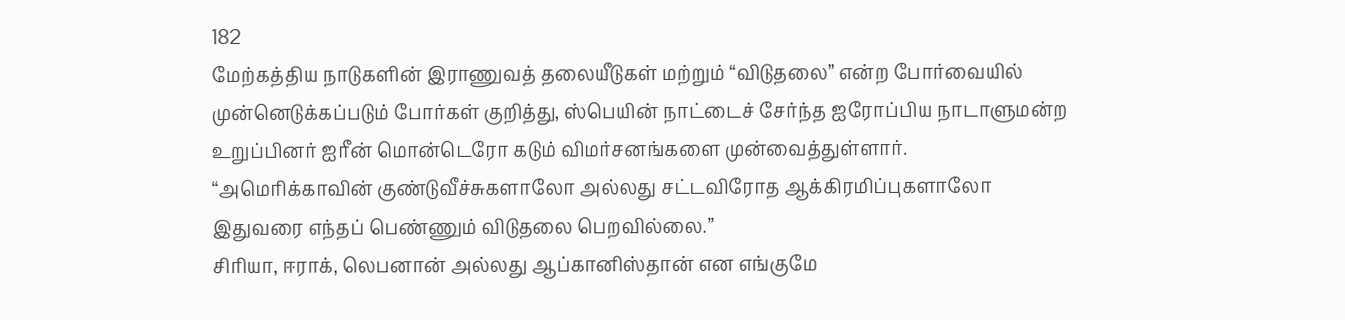182
மேற்கத்திய நாடுகளின் இராணுவத் தலையீடுகள் மற்றும் “விடுதலை” என்ற போர்வையில் முன்னெடுக்கப்படும் போர்கள் குறித்து, ஸ்பெயின் நாட்டைச் சேர்ந்த ஐரோப்பிய நாடாளுமன்ற உறுப்பினர் ஐரீன் மொன்டெரோ கடும் விமர்சனங்களை முன்வைத்துள்ளார்.
“அமெரிக்காவின் குண்டுவீச்சுகளாலோ அல்லது சட்டவிரோத ஆக்கிரமிப்புகளாலோ இதுவரை எந்தப் பெண்ணும் விடுதலை பெறவில்லை.”
சிரியா, ஈராக், லெபனான் அல்லது ஆப்கானிஸ்தான் என எங்குமே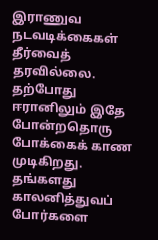இராணுவ நடவடிக்கைகள் தீர்வைத் தரவில்லை.
தற்போது ஈரானிலும் இதே போன்றதொரு போக்கைக் காண முடிகிறது.
தங்களது காலனித்துவப் போர்களை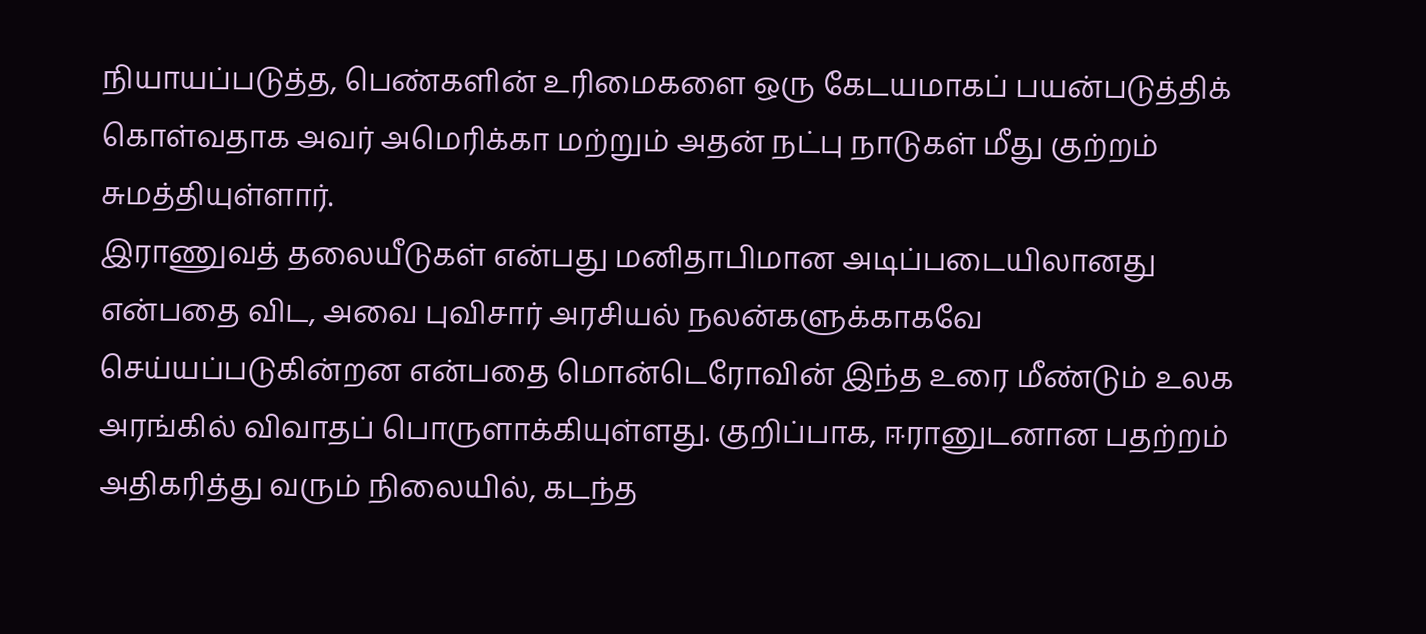நியாயப்படுத்த, பெண்களின் உரிமைகளை ஒரு கேடயமாகப் பயன்படுத்திக் கொள்வதாக அவர் அமெரிக்கா மற்றும் அதன் நட்பு நாடுகள் மீது குற்றம் சுமத்தியுள்ளார்.
இராணுவத் தலையீடுகள் என்பது மனிதாபிமான அடிப்படையிலானது என்பதை விட, அவை புவிசார் அரசியல் நலன்களுக்காகவே செய்யப்படுகின்றன என்பதை மொன்டெரோவின் இந்த உரை மீண்டும் உலக அரங்கில் விவாதப் பொருளாக்கியுள்ளது. குறிப்பாக, ஈரானுடனான பதற்றம் அதிகரித்து வரும் நிலையில், கடந்த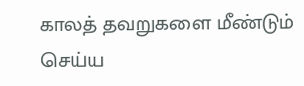காலத் தவறுகளை மீண்டும் செய்ய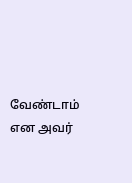வேண்டாம் என அவர்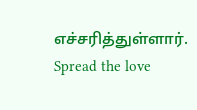எச்சரித்துள்ளார்.
Spread the love